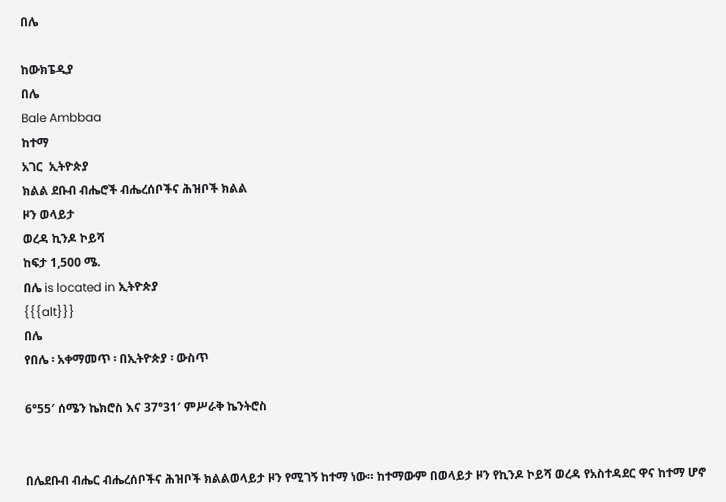በሌ

ከውክፔዲያ
በሌ
Bale Ambbaa
ከተማ
አገር  ኢትዮጵያ
ክልል ደቡብ ብሔሮች ብሔረሰቦችና ሕዝቦች ክልል
ዞን ወላይታ
ወረዳ ኪንዶ ኮይሻ
ከፍታ 1,500 ሜ.
በሌ is located in ኢትዮጵያ
{{{alt}}}
በሌ
የበሌ ፡ አቀማመጥ ፡ በኢትዮጵያ ፡ ውስጥ

6°55′ ሰሜን ኬክሮስ እና 37°31′ ምሥራቅ ኬንትሮስ


በሌደቡብ ብሔር ብሔረሰቦችና ሕዝቦች ክልልወላይታ ዞን የሚገኝ ከተማ ነው። ከተማውም በወላይታ ዞን የኪንዶ ኮይሻ ወረዳ የአስተዳደር ዋና ከተማ ሆኖ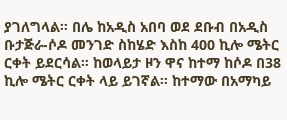ያገለግላል። በሌ ከአዲስ አበባ ወደ ደቡብ በአዲስ ቡታጅራ-ሶዶ መንገድ ስከሄድ እስከ 400 ኪሎ ሜትር ርቀት ይደርሳል። ከወላይታ ዞን ዋና ከተማ ከሶዶ በ38 ኪሎ ሜትር ርቀት ላይ ይገኛል። ከተማው በአማካይ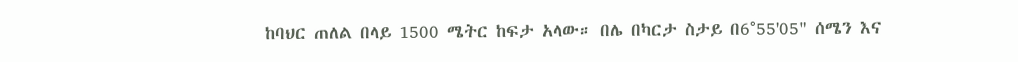ከባህር ጠለል በላይ 1500 ሜትር ከፍታ አላው። በሌ በካርታ ስታይ በ6°55'05" ሰሜን እና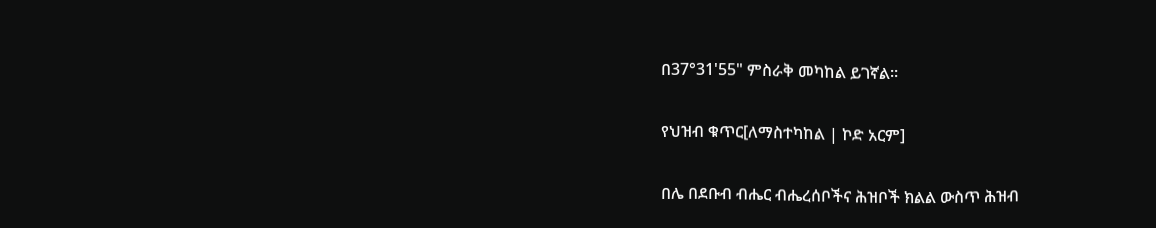በ37°31'55" ምስራቅ መካከል ይገኛል።

የህዝብ ቁጥር[ለማስተካከል | ኮድ አርም]

በሌ በደቡብ ብሔር ብሔረሰቦችና ሕዝቦች ክልል ውስጥ ሕዝብ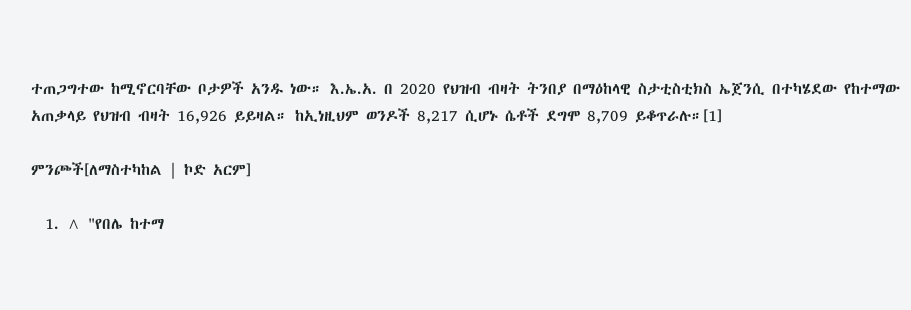ተጠጋግተው ከሚኖርባቸው ቦታዎች አንዱ ነው። እ.ኤ.አ. በ 2020 የህዝብ ብዛት ትንበያ በማዕከላዊ ስታቲስቲክስ ኤጀንሲ በተካሄደው የከተማው አጠቃላይ የህዝብ ብዛት 16,926 ይይዛል። ከኢነዚህም ወንዶች 8,217 ሲሆኑ ሴቶች ደግሞ 8,709 ይቆጥራሉ።[1]

ምንጮች[ለማስተካከል | ኮድ አርም]

  1. ^ "የበሌ ከተማ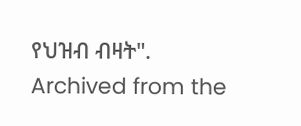የህዝብ ብዛት". Archived from the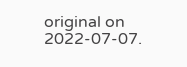original on 2022-07-07.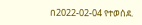በ2022-02-04 የተወሰደ.